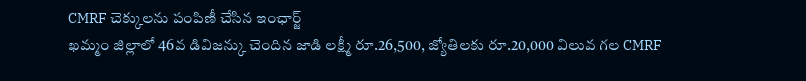CMRF చెక్కులను పంపిణీ చేసిన ఇంఛార్జ్
ఖమ్మం జిల్లాలో 46వ డివిజన్కు చెందిన జాడి లక్ష్మీ రూ.26,500, జ్యోతిలకు రూ.20,000 విలువ గల CMRF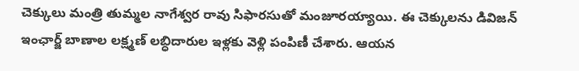చెక్కులు మంత్రి తుమ్మల నాగేశ్వర రావు సిఫారసుతో మంజూరయ్యాయి. ఈ చెక్కులను డివిజన్ ఇంఛార్జ్ బాణాల లక్ష్మణ్ లబ్ధిదారుల ఇళ్లకు వెళ్లి పంపిణీ చేశారు. ఆయన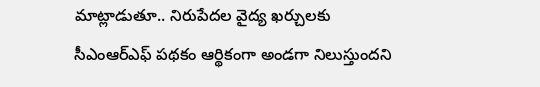మాట్లాడుతూ.. నిరుపేదల వైద్య ఖర్చులకు సీఎంఆర్ఎఫ్ పథకం ఆర్థికంగా అండగా నిలుస్తుందని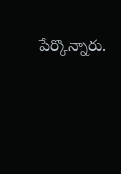పేర్కొన్నారు.